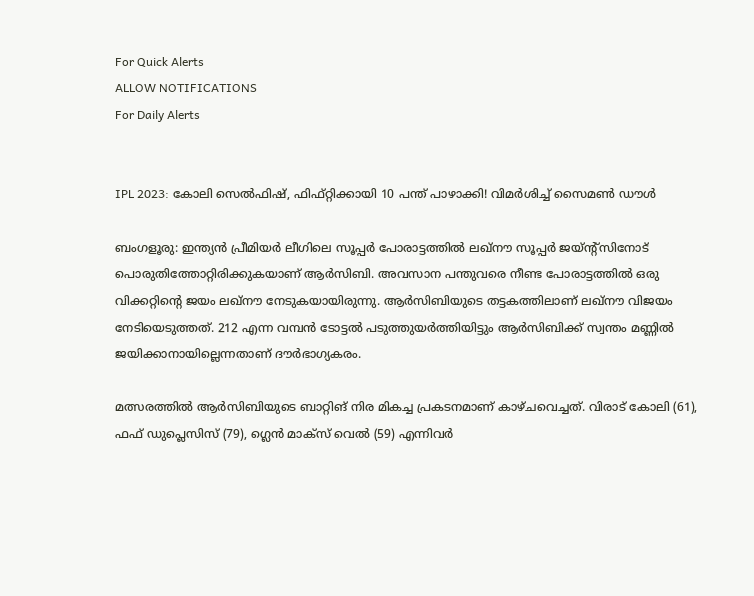For Quick Alerts
ALLOW NOTIFICATIONS
For Daily Alerts


IPL 2023: കോലി സെല്‍ഫിഷ്, ഫിഫ്റ്റിക്കായി 10 പന്ത് പാഴാക്കി! വിമര്‍ശിച്ച് സൈമണ്‍ ഡൗള്‍

ബംഗളൂരു: ഇന്ത്യന്‍ പ്രീമിയര്‍ ലീഗിലെ സൂപ്പര്‍ പോരാട്ടത്തില്‍ ലഖ്‌നൗ സൂപ്പര്‍ ജയ്ന്റ്‌സിനോട് പൊരുതിത്തോറ്റിരിക്കുകയാണ് ആര്‍സിബി. അവസാന പന്തുവരെ നീണ്ട പോരാട്ടത്തില്‍ ഒരു വിക്കറ്റിന്റെ ജയം ലഖ്‌നൗ നേടുകയായിരുന്നു. ആര്‍സിബിയുടെ തട്ടകത്തിലാണ് ലഖ്‌നൗ വിജയം നേടിയെടുത്തത്. 212 എന്ന വമ്പന്‍ ടോട്ടല്‍ പടുത്തുയര്‍ത്തിയിട്ടും ആര്‍സിബിക്ക് സ്വന്തം മണ്ണില്‍ ജയിക്കാനായില്ലെന്നതാണ് ദൗര്‍ഭാഗ്യകരം.

മത്സരത്തില്‍ ആര്‍സിബിയുടെ ബാറ്റിങ് നിര മികച്ച പ്രകടനമാണ് കാഴ്ചവെച്ചത്. വിരാട് കോലി (61), ഫഫ് ഡുപ്ലെസിസ് (79), ഗ്ലെന്‍ മാക്‌സ് വെല്‍ (59) എന്നിവര്‍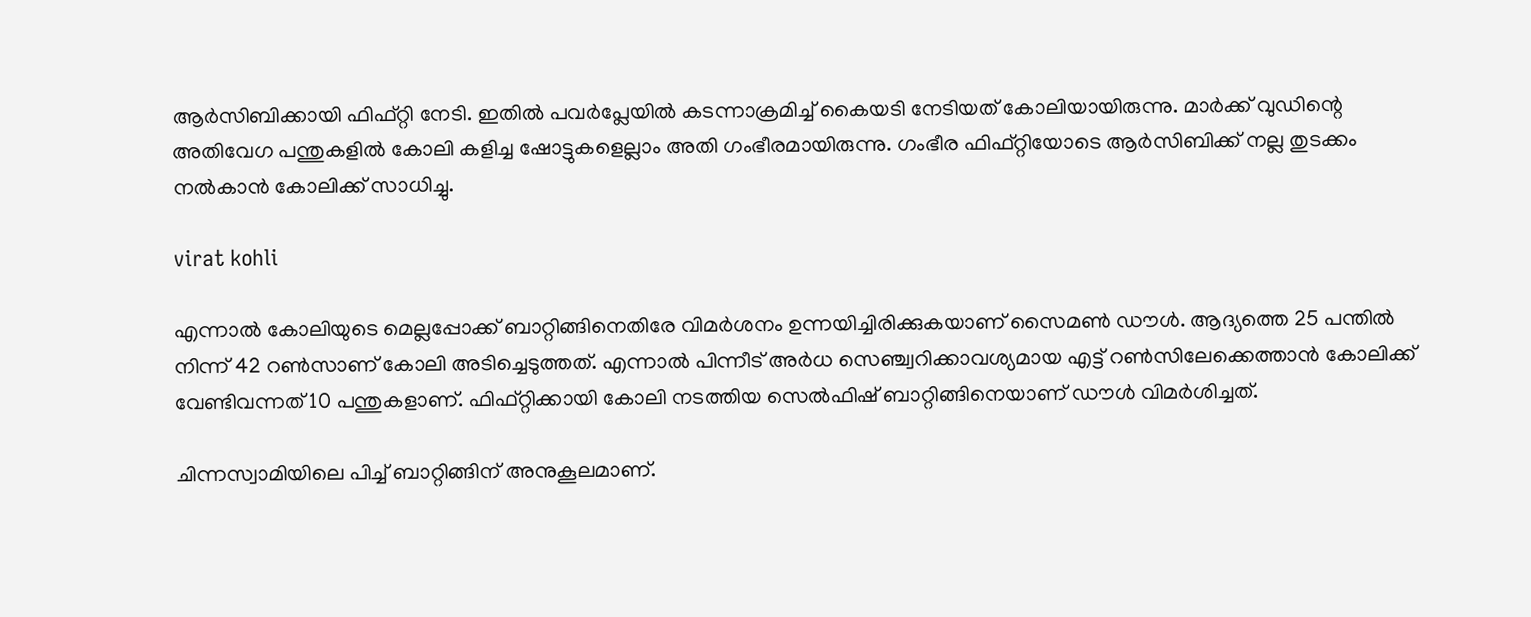ആര്‍സിബിക്കായി ഫിഫ്റ്റി നേടി. ഇതില്‍ പവര്‍പ്ലേയില്‍ കടന്നാക്രമിച്ച് കൈയടി നേടിയത് കോലിയായിരുന്നു. മാര്‍ക്ക് വുഡിന്റെ അതിവേഗ പന്തുകളില്‍ കോലി കളിച്ച ഷോട്ടുകളെല്ലാം അതി ഗംഭീരമായിരുന്നു. ഗംഭീര ഫിഫ്റ്റിയോടെ ആര്‍സിബിക്ക് നല്ല തുടക്കം നല്‍കാന്‍ കോലിക്ക് സാധിച്ചു.

virat kohli

എന്നാല്‍ കോലിയുടെ മെല്ലപ്പോക്ക് ബാറ്റിങ്ങിനെതിരേ വിമര്‍ശനം ഉന്നയിച്ചിരിക്കുകയാണ് സൈമണ്‍ ഡൗള്‍. ആദ്യത്തെ 25 പന്തില്‍ നിന്ന് 42 റണ്‍സാണ് കോലി അടിച്ചെടുത്തത്. എന്നാല്‍ പിന്നീട് അര്‍ധ സെഞ്ച്വറിക്കാവശ്യമായ എട്ട് റണ്‍സിലേക്കെത്താന്‍ കോലിക്ക് വേണ്ടിവന്നത് 10 പന്തുകളാണ്. ഫിഫ്റ്റിക്കായി കോലി നടത്തിയ സെല്‍ഫിഷ് ബാറ്റിങ്ങിനെയാണ് ഡൗള്‍ വിമര്‍ശിച്ചത്.

ചിന്നസ്വാമിയിലെ പിച്ച് ബാറ്റിങ്ങിന് അനുകൂലമാണ്.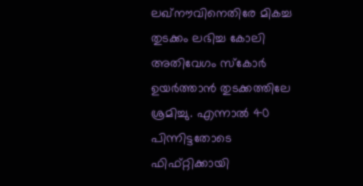ലഖ്‌നൗവിനെതിരേ മികച്ച തുടക്കം ലഭിച്ച കോലി അതിവേഗം സ്‌കോര്‍ ഉയര്‍ത്താന്‍ തുടക്കത്തിലേ ശ്രമിച്ചു. എന്നാല്‍ 40 പിന്നിട്ടതോടെ ഫിഫ്റ്റിക്കായി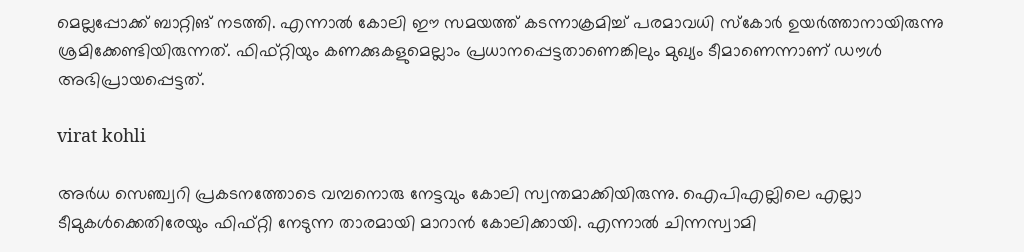മെല്ലപ്പോക്ക് ബാറ്റിങ് നടത്തി. എന്നാല്‍ കോലി ഈ സമയത്ത് കടന്നാക്രമിച്ച് പരമാവധി സ്‌കോര്‍ ഉയര്‍ത്താനായിരുന്നു ശ്രമിക്കേണ്ടിയിരുന്നത്. ഫിഫ്റ്റിയും കണക്കുകളുമെല്ലാം പ്രധാനപ്പെട്ടതാണെങ്കിലും മുഖ്യം ടീമാണെന്നാണ് ഡൗള്‍ അഭിപ്രായപ്പെട്ടത്.

virat kohli

അര്‍ധ സെഞ്ച്വറി പ്രകടനത്തോടെ വമ്പനൊരു നേട്ടവും കോലി സ്വന്തമാക്കിയിരുന്നു. ഐപിഎല്ലിലെ എല്ലാ ടീമുകള്‍ക്കെതിരേയും ഫിഫ്റ്റി നേടുന്ന താരമായി മാറാന്‍ കോലിക്കായി. എന്നാല്‍ ചിന്നസ്വാമി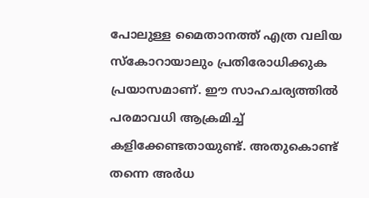പോലുള്ള മൈതാനത്ത് എത്ര വലിയ സ്‌കോറായാലും പ്രതിരോധിക്കുക പ്രയാസമാണ്. ഈ സാഹചര്യത്തില്‍ പരമാവധി ആക്രമിച്ച് കളിക്കേണ്ടതായുണ്ട്. അതുകൊണ്ട് തന്നെ അര്‍ധ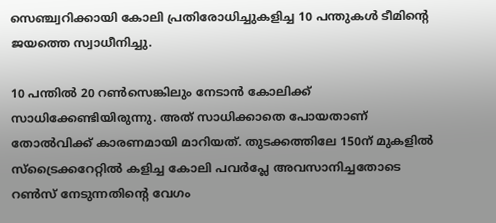സെഞ്ച്വറിക്കായി കോലി പ്രതിരോധിച്ചുകളിച്ച 10 പന്തുകള്‍ ടീമിന്റെ ജയത്തെ സ്വാധീനിച്ചു.

10 പന്തില്‍ 20 റണ്‍സെങ്കിലും നേടാന്‍ കോലിക്ക് സാധിക്കേണ്ടിയിരുന്നു. അത് സാധിക്കാതെ പോയതാണ് തോല്‍വിക്ക് കാരണമായി മാറിയത്. തുടക്കത്തിലേ 150ന് മുകളില്‍ സ്‌ട്രൈക്കറേറ്റില്‍ കളിച്ച കോലി പവര്‍പ്ലേ അവസാനിച്ചതോടെ റണ്‍സ് നേടുന്നതിന്റെ വേഗം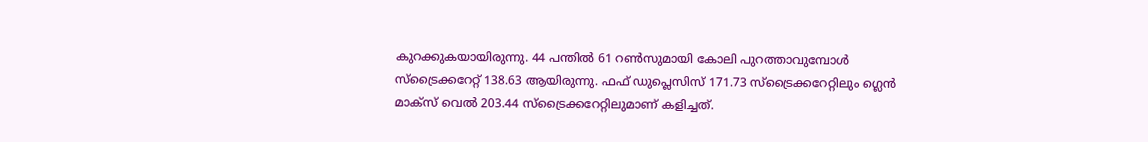കുറക്കുകയായിരുന്നു. 44 പന്തില്‍ 61 റണ്‍സുമായി കോലി പുറത്താവുമ്പോള്‍ സ്‌ട്രൈക്കറേറ്റ് 138.63 ആയിരുന്നു. ഫഫ് ഡുപ്ലെസിസ് 171.73 സ്‌ട്രൈക്കറേറ്റിലും ഗ്ലെന്‍ മാക്‌സ് വെല്‍ 203.44 സ്‌ട്രൈക്കറേറ്റിലുമാണ് കളിച്ചത്.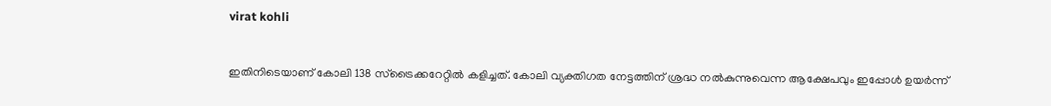virat kohli

ഇതിനിടെയാണ് കോലി 138 സ്‌ട്രൈക്കറേറ്റില്‍ കളിച്ചത്. കോലി വ്യക്തിഗത നേട്ടത്തിന് ശ്രദ്ധ നല്‍കുന്നുവെന്ന ആക്ഷേപവും ഇപ്പോള്‍ ഉയര്‍ന്ന്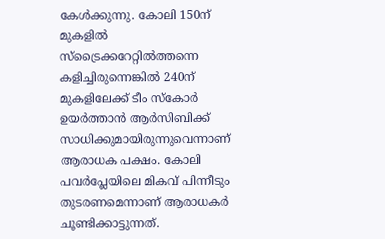കേള്‍ക്കുന്നു. കോലി 150ന് മുകളില്‍ സ്‌ട്രൈക്കറേറ്റില്‍ത്തന്നെ കളിച്ചിരുന്നെങ്കില്‍ 240ന് മുകളിലേക്ക് ടീം സ്‌കോര്‍ ഉയര്‍ത്താന്‍ ആര്‍സിബിക്ക് സാധിക്കുമായിരുന്നുവെന്നാണ് ആരാധക പക്ഷം. കോലി പവര്‍പ്ലേയിലെ മികവ് പിന്നീടും തുടരണമെന്നാണ് ആരാധകര്‍ ചൂണ്ടിക്കാട്ടുന്നത്.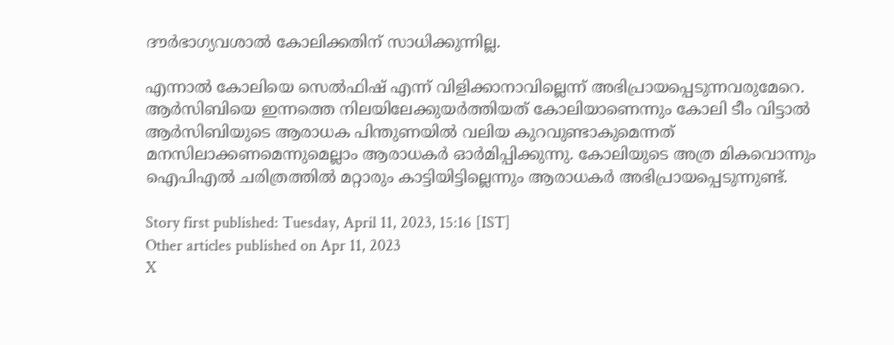ദൗര്‍ഭാഗ്യവശാല്‍ കോലിക്കതിന് സാധിക്കുന്നില്ല.

എന്നാല്‍ കോലിയെ സെല്‍ഫിഷ് എന്ന് വിളിക്കാനാവില്ലെന്ന് അഭിപ്രായപ്പെടുന്നവരുമേറെ. ആര്‍സിബിയെ ഇന്നത്തെ നിലയിലേക്കുയര്‍ത്തിയത് കോലിയാണെന്നും കോലി ടീം വിട്ടാല്‍ ആര്‍സിബിയുടെ ആരാധക പിന്തുണയില്‍ വലിയ കുറവുണ്ടാകുമെന്നത് മനസിലാക്കണമെന്നുമെല്ലാം ആരാധകര്‍ ഓര്‍മിപ്പിക്കുന്നു. കോലിയുടെ അത്ര മികവൊന്നും ഐപിഎല്‍ ചരിത്രത്തില്‍ മറ്റാരും കാട്ടിയിട്ടില്ലെന്നും ആരാധകര്‍ അഭിപ്രായപ്പെടുന്നുണ്ട്.

Story first published: Tuesday, April 11, 2023, 15:16 [IST]
Other articles published on Apr 11, 2023
X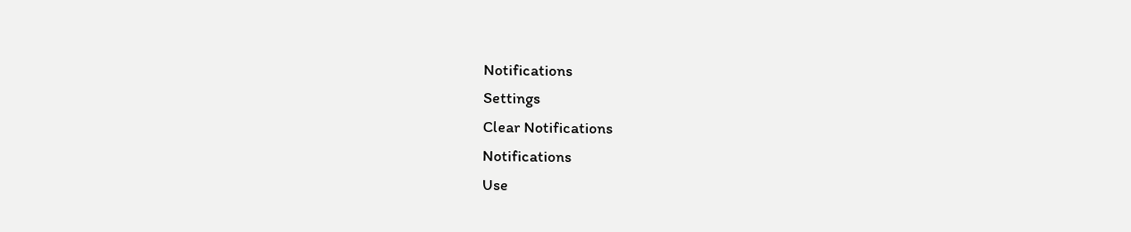Notifications
Settings
Clear Notifications
Notifications
Use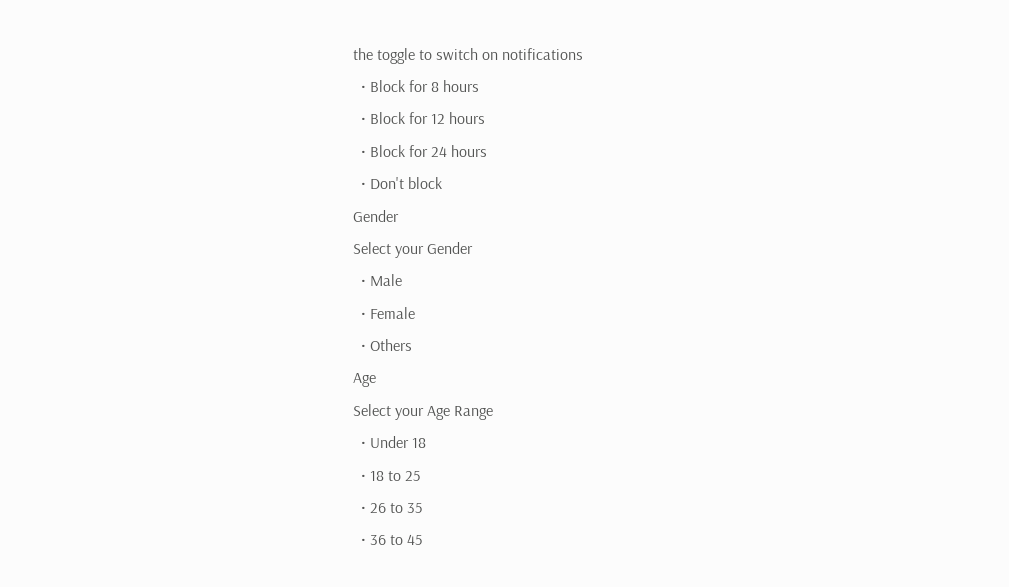the toggle to switch on notifications
  • Block for 8 hours
  • Block for 12 hours
  • Block for 24 hours
  • Don't block
Gender
Select your Gender
  • Male
  • Female
  • Others
Age
Select your Age Range
  • Under 18
  • 18 to 25
  • 26 to 35
  • 36 to 45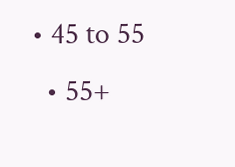• 45 to 55
  • 55+